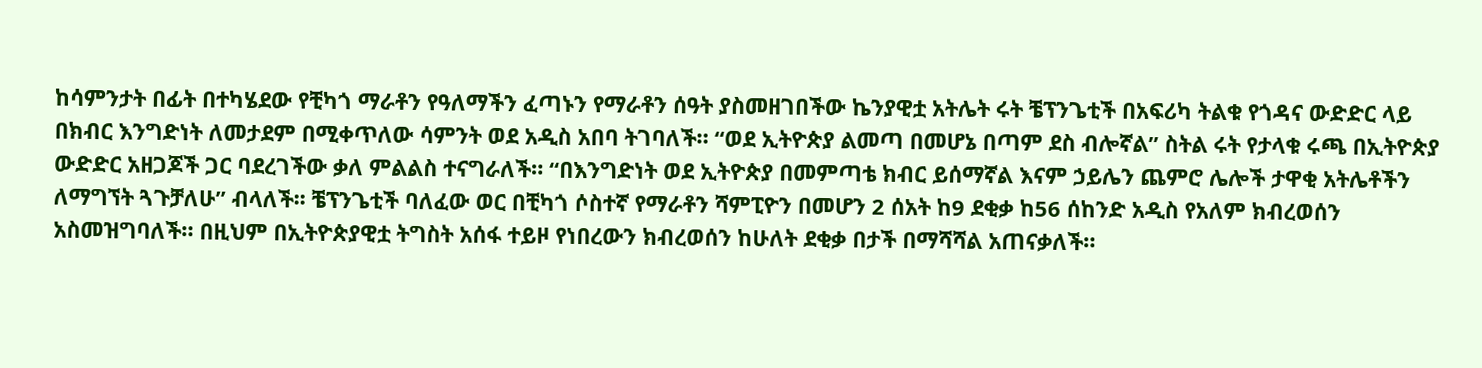ከሳምንታት በፊት በተካሄደው የቺካጎ ማራቶን የዓለማችን ፈጣኑን የማራቶን ሰዓት ያስመዘገበችው ኬንያዊቷ አትሌት ሩት ቼፕንጌቲች በአፍሪካ ትልቁ የጎዳና ውድድር ላይ በክብር እንግድነት ለመታደም በሚቀጥለው ሳምንት ወደ አዲስ አበባ ትገባለች። “ወደ ኢትዮጵያ ልመጣ በመሆኔ በጣም ደስ ብሎኛል” ስትል ሩት የታላቁ ሩጫ በኢትዮጵያ ውድድር አዘጋጆች ጋር ባደረገችው ቃለ ምልልስ ተናግራለች። “በእንግድነት ወደ ኢትዮጵያ በመምጣቴ ክብር ይሰማኛል እናም ኃይሌን ጨምሮ ሌሎች ታዋቂ አትሌቶችን ለማግኘት ጓጉቻለሁ” ብላለች፡፡ ቼፕንጌቲች ባለፈው ወር በቺካጎ ሶስተኛ የማራቶን ሻምፒዮን በመሆን 2 ሰአት ከ9 ደቂቃ ከ56 ሰከንድ አዲስ የአለም ክብረወሰን አስመዝግባለች። በዚህም በኢትዮጵያዊቷ ትግስት አሰፋ ተይዞ የነበረውን ክብረወሰን ከሁለት ደቂቃ በታች በማሻሻል አጠናቃለች።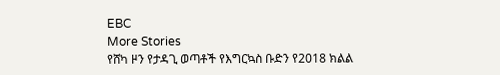EBC
More Stories
የሸካ ዞን የታዳጊ ወጣቶች የእግርኳስ ቡድን የ2018 ክልል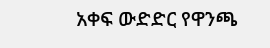አቀፍ ውድድር የዋንጫ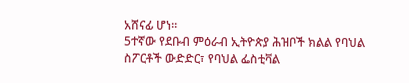አሸናፊ ሆነ።
5ተኛው የደቡብ ምዕራብ ኢትዮጵያ ሕዝቦች ክልል የባህል ስፖርቶች ውድድር፣ የባህል ፌስቲቫል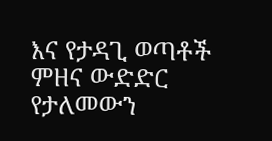እና የታዳጊ ወጣቶች ምዘና ውድድር የታለመውን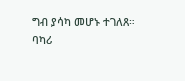ግብ ያሳካ መሆኑ ተገለጸ።
ባካሪ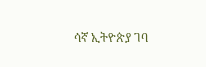ሳኛ ኢትዮጵያ ገባ